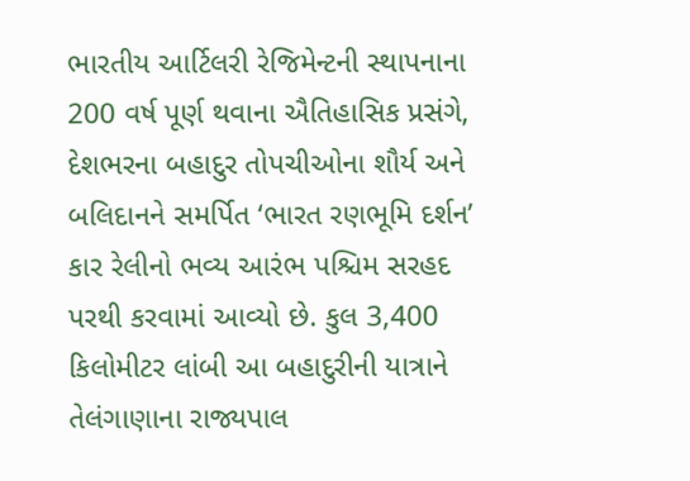ભારતીય આર્ટિલરી રેજિમેન્ટની સ્થાપનાના 200 વર્ષ પૂર્ણ થવાના ઐતિહાસિક પ્રસંગે, દેશભરના બહાદુર તોપચીઓના શૌર્ય અને બલિદાનને સમર્પિત ‘ભારત રણભૂમિ દર્શન’ કાર રેલીનો ભવ્ય આરંભ પશ્ચિમ સરહદ પરથી કરવામાં આવ્યો છે. કુલ 3,400 કિલોમીટર લાંબી આ બહાદુરીની યાત્રાને તેલંગાણાના રાજ્યપાલ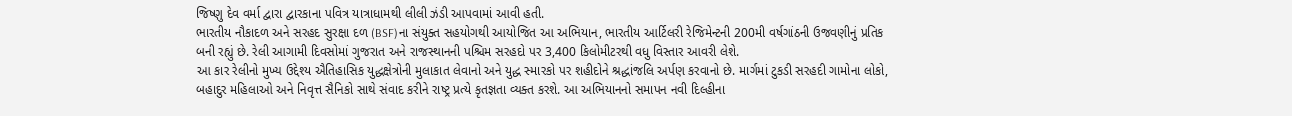જિષ્ણુ દેવ વર્મા દ્વારા દ્વારકાના પવિત્ર યાત્રાધામથી લીલી ઝંડી આપવામાં આવી હતી.
ભારતીય નૌકાદળ અને સરહદ સુરક્ષા દળ (BSF)ના સંયુક્ત સહયોગથી આયોજિત આ અભિયાન, ભારતીય આર્ટિલરી રેજિમેન્ટની 200મી વર્ષગાંઠની ઉજવણીનું પ્રતિક બની રહ્યું છે. રેલી આગામી દિવસોમાં ગુજરાત અને રાજસ્થાનની પશ્ચિમ સરહદો પર 3,400 કિલોમીટરથી વધુ વિસ્તાર આવરી લેશે.
આ કાર રેલીનો મુખ્ય ઉદ્દેશ્ય ઐતિહાસિક યુદ્ધક્ષેત્રોની મુલાકાત લેવાનો અને યુદ્ધ સ્મારકો પર શહીદોને શ્રદ્ધાંજલિ અર્પણ કરવાનો છે. માર્ગમાં ટુકડી સરહદી ગામોના લોકો, બહાદુર મહિલાઓ અને નિવૃત્ત સૈનિકો સાથે સંવાદ કરીને રાષ્ટ્ર પ્રત્યે કૃતજ્ઞતા વ્યક્ત કરશે. આ અભિયાનનો સમાપન નવી દિલ્હીના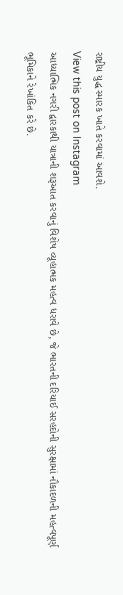રાષ્ટ્રીય યુદ્ધ સ્મારક ખાતે કરવામાં આવશે.
View this post on Instagram
આધ્યાત્મિક નગરી દ્વારકાથી યાત્રાની શરૂઆત કરવાનું વિશેષ વ્યૂહાત્મક મહત્વ ધરાવે છે, જે ભારતની દરિયાઈ સરહદોની સુરક્ષામાં નૌકાદળની મહત્વપૂર્ણ ભૂમિકાને રેખાંકિત કરે છે.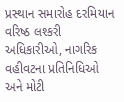પ્રસ્થાન સમારોહ દરમિયાન વરિષ્ઠ લશ્કરી અધિકારીઓ, નાગરિક વહીવટના પ્રતિનિધિઓ અને મોટી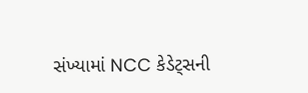સંખ્યામાં NCC કેડેટ્સની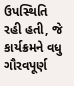ઉપસ્થિતિ રહી હતી, જે કાર્યક્રમને વધુ ગૌરવપૂર્ણ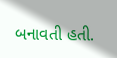બનાવતી હતી.